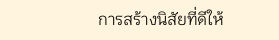การสร้างนิสัยที่ดีให้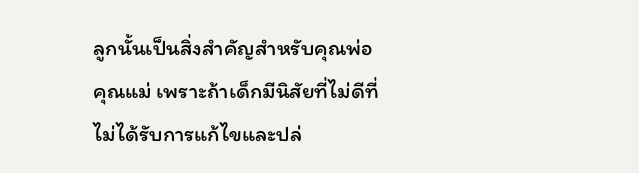ลูกนั้นเป็นสิ่งสำคัญสำหรับคุณพ่อคุณแม่ เพราะถ้าเด็กมีนิสัยที่ไม่ดีที่ไม่ได้รับการแก้ไขและปล่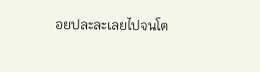อยปละละเลยไปจนโต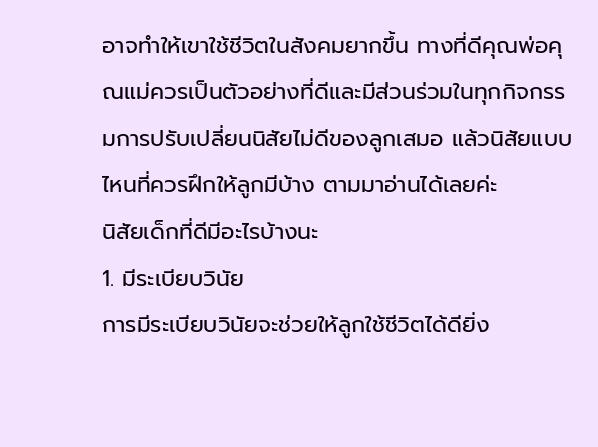อาจทำให้เขาใช้ชีวิตในสังคมยากขึ้น ทางที่ดีคุณพ่อคุณแม่ควรเป็นตัวอย่างที่ดีและมีส่วนร่วมในทุกกิจกรรมการปรับเปลี่ยนนิสัยไม่ดีของลูกเสมอ แล้วนิสัยแบบไหนที่ควรฝึกให้ลูกมีบ้าง ตามมาอ่านได้เลยค่ะ
นิสัยเด็กที่ดีมีอะไรบ้างนะ
1. มีระเบียบวินัย
การมีระเบียบวินัยจะช่วยให้ลูกใช้ชีวิตได้ดียิ่ง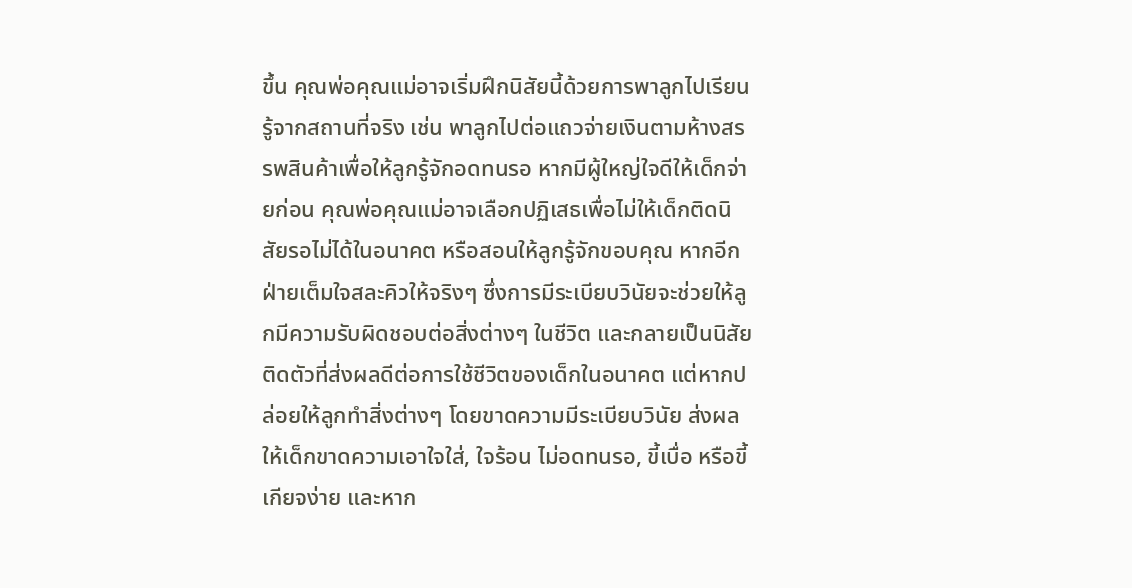ขึ้น คุณพ่อคุณแม่อาจเริ่มฝึกนิสัยนี้ด้วยการพาลูกไปเรียนรู้จากสถานที่จริง เช่น พาลูกไปต่อแถวจ่ายเงินตามห้างสรรพสินค้าเพื่อให้ลูกรู้จักอดทนรอ หากมีผู้ใหญ่ใจดีให้เด็กจ่ายก่อน คุณพ่อคุณแม่อาจเลือกปฏิเสธเพื่อไม่ให้เด็กติดนิสัยรอไม่ได้ในอนาคต หรือสอนให้ลูกรู้จักขอบคุณ หากอีกฝ่ายเต็มใจสละคิวให้จริงๆ ซึ่งการมีระเบียบวินัยจะช่วยให้ลูกมีความรับผิดชอบต่อสิ่งต่างๆ ในชีวิต และกลายเป็นนิสัยติดตัวที่ส่งผลดีต่อการใช้ชีวิตของเด็กในอนาคต แต่หากปล่อยให้ลูกทำสิ่งต่างๆ โดยขาดความมีระเบียบวินัย ส่งผลให้เด็กขาดความเอาใจใส่, ใจร้อน ไม่อดทนรอ, ขี้เบื่อ หรือขี้เกียจง่าย และหาก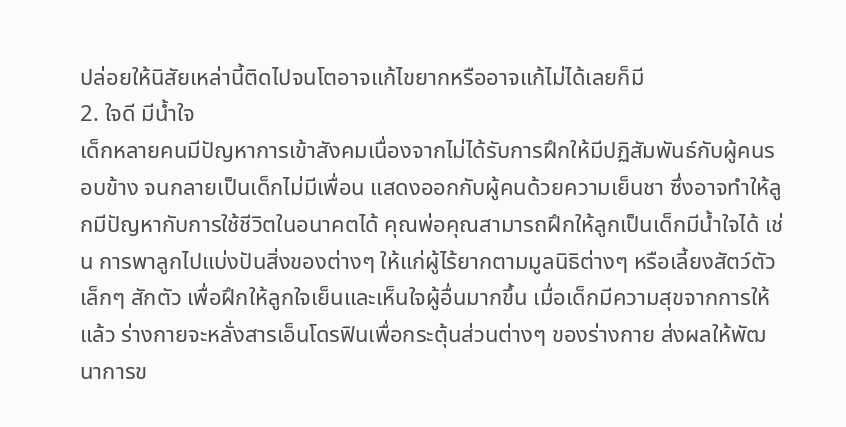ปล่อยให้นิสัยเหล่านี้ติดไปจนโตอาจแก้ไขยากหรืออาจแก้ไม่ได้เลยก็มี
2. ใจดี มีน้ำใจ
เด็กหลายคนมีปัญหาการเข้าสังคมเนื่องจากไม่ได้รับการฝึกให้มีปฏิสัมพันธ์กับผู้คนรอบข้าง จนกลายเป็นเด็กไม่มีเพื่อน แสดงออกกับผู้คนด้วยความเย็นชา ซึ่งอาจทำให้ลูกมีปัญหากับการใช้ชีวิตในอนาคตได้ คุณพ่อคุณสามารถฝึกให้ลูกเป็นเด็กมีน้ำใจได้ เช่น การพาลูกไปแบ่งปันสิ่งของต่างๆ ให้แก่ผู้ไร้ยากตามมูลนิธิต่างๆ หรือเลี้ยงสัตว์ตัวเล็กๆ สักตัว เพื่อฝึกให้ลูกใจเย็นและเห็นใจผู้อื่นมากขึ้น เมื่อเด็กมีความสุขจากการให้แล้ว ร่างกายจะหลั่งสารเอ็นโดรฟินเพื่อกระตุ้นส่วนต่างๆ ของร่างกาย ส่งผลให้พัฒนาการข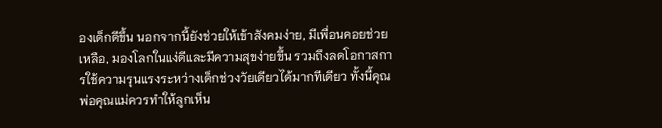องเด็กดีขึ้น นอกจากนี้ยังช่วยให้เข้าสังคมง่าย, มีเพื่อนคอยช่วยเหลือ, มองโลกในแง่ดีและมีความสุขง่ายขึ้น รวมถึงลดโอกาสการใช้ความรุนแรงระหว่างเด็กช่วงวัยเดียวได้มากทีเดียว ทั้งนี้คุณพ่อคุณแม่ควรทำให้ลูกเห็น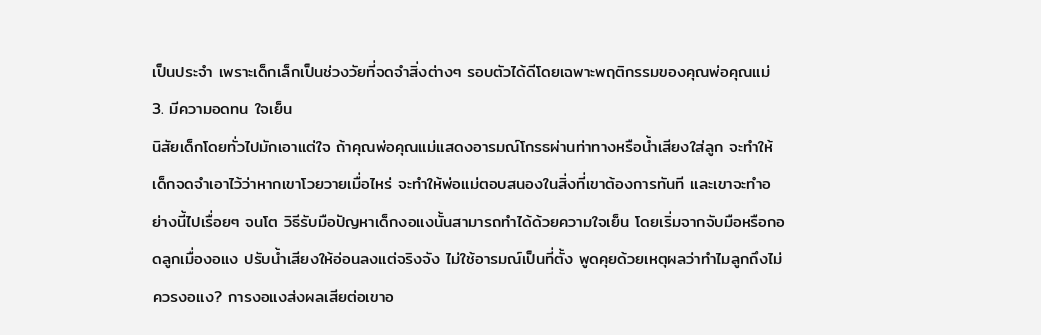เป็นประจำ เพราะเด็กเล็กเป็นช่วงวัยที่จดจำสิ่งต่างๆ รอบตัวได้ดีโดยเฉพาะพฤติกรรมของคุณพ่อคุณแม่
3. มีความอดทน ใจเย็น
นิสัยเด็กโดยทั่วไปมักเอาแต่ใจ ถ้าคุณพ่อคุณแม่แสดงอารมณ์โกรธผ่านท่าทางหรือน้ำเสียงใส่ลูก จะทำให้เด็กจดจำเอาไว้ว่าหากเขาโวยวายเมื่อไหร่ จะทำให้พ่อแม่ตอบสนองในสิ่งที่เขาต้องการทันที และเขาจะทำอย่างนี้ไปเรื่อยๆ จนโต วิธีรับมือปัญหาเด็กงอแงนั้นสามารถทำได้ด้วยความใจเย็น โดยเริ่มจากจับมือหรือกอดลูกเมื่องอแง ปรับน้ำเสียงให้อ่อนลงแต่จริงจัง ไม่ใช้อารมณ์เป็นที่ตั้ง พูดคุยด้วยเหตุผลว่าทำไมลูกถึงไม่ควรงอแง? การงอแงส่งผลเสียต่อเขาอ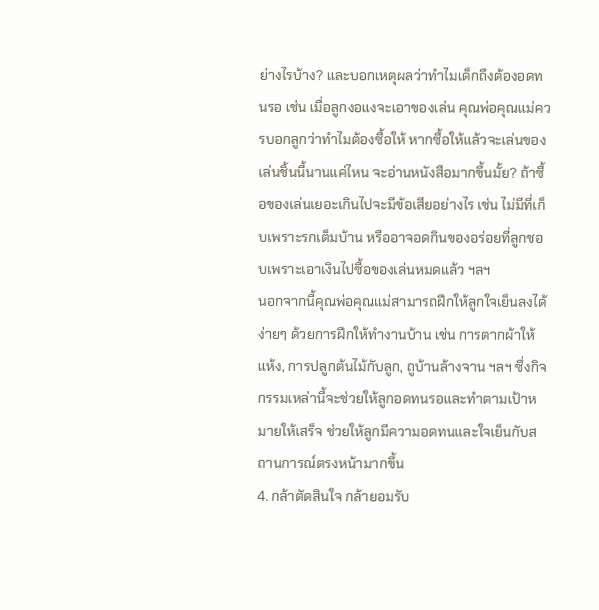ย่างไรบ้าง? และบอกเหตุผลว่าทำไมเด็กถึงต้องอดทนรอ เช่น เมื่อลูกงอแงจะเอาของเล่น คุณพ่อคุณแม่ควรบอกลูกว่าทำไมต้องซื้อให้ หากซื้อให้แล้วจะเล่นของเล่นชิ้นนี้นานแค่ไหน จะอ่านหนังสือมากขึ้นมั้ย? ถ้าซื้อของเล่นเยอะเกินไปจะมีข้อเสียอย่างไร เช่น ไม่มีที่เก็บเพราะรกเต็มบ้าน หรืออาจอดกินของอร่อยที่ลูกชอบเพราะเอาเงินไปซื้อของเล่นหมดแล้ว ฯลฯ
นอกจากนี้คุณพ่อคุณแม่สามารถฝึกให้ลูกใจเย็นลงได้ง่ายๆ ด้วยการฝึกให้ทำงานบ้าน เช่น การตากผ้าให้แห้ง, การปลูกต้นไม้กับลูก, ถูบ้านล้างจาน ฯลฯ ซึ่งกิจกรรมเหล่านี้จะช่วยให้ลูกอดทนรอและทำตามเป้าหมายให้เสร็จ ช่วยให้ลูกมีความอดทนและใจเย็นกับสถานการณ์ตรงหน้ามากขึ้น
4. กล้าตัดสินใจ กล้ายอมรับ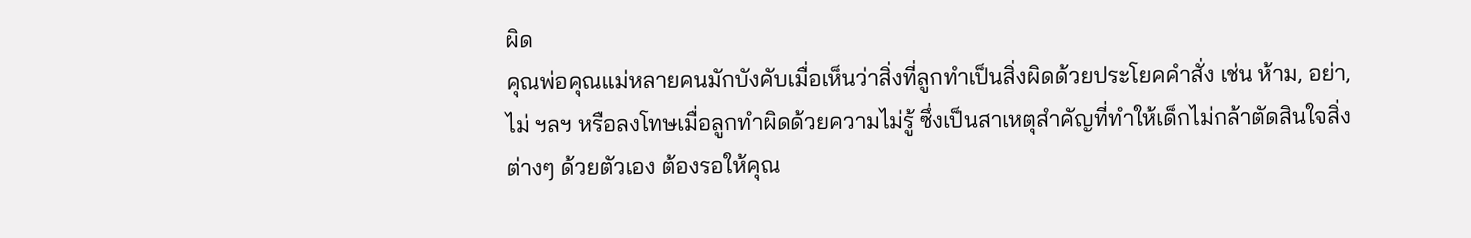ผิด
คุณพ่อคุณแม่หลายคนมักบังคับเมื่อเห็นว่าสิ่งที่ลูกทำเป็นสิ่งผิดด้วยประโยคคำสั่ง เช่น ห้าม, อย่า, ไม่ ฯลฯ หรือลงโทษเมื่อลูกทำผิดด้วยความไม่รู้ ซึ่งเป็นสาเหตุสำคัญที่ทำให้เด็กไม่กล้าตัดสินใจสิ่งต่างๆ ด้วยตัวเอง ต้องรอให้คุณ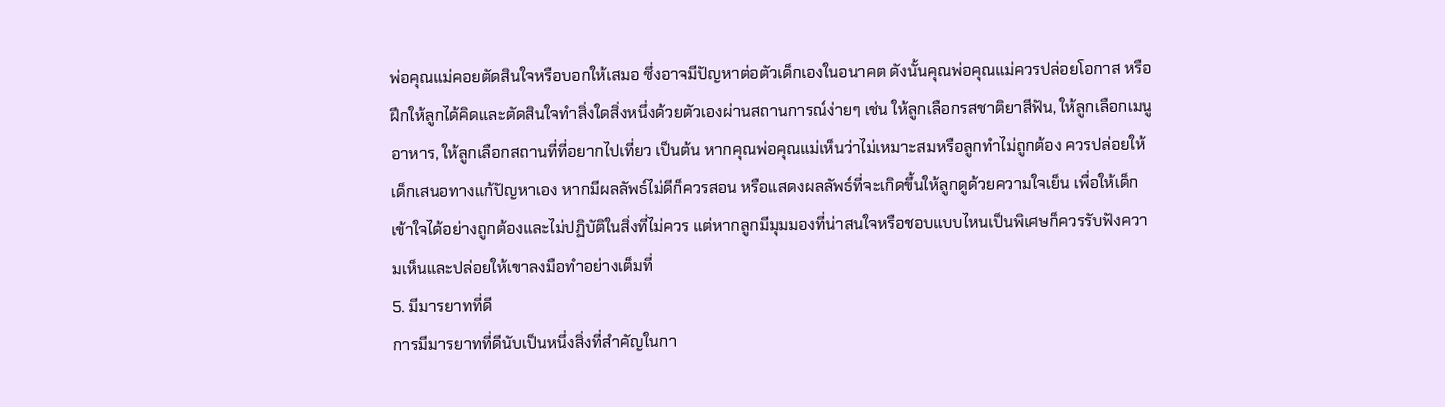พ่อคุณแม่คอยตัดสินใจหรือบอกให้เสมอ ซึ่งอาจมีปัญหาต่อตัวเด็กเองในอนาคต ดังนั้นคุณพ่อคุณแม่ควรปล่อยโอกาส หรือฝึกให้ลูกได้คิดและตัดสินใจทำสิ่งใดสิ่งหนึ่งด้วยตัวเองผ่านสถานการณ์ง่ายๆ เช่น ให้ลูกเลือกรสชาติยาสีฟัน, ให้ลูกเลือกเมนูอาหาร, ให้ลูกเลือกสถานที่ที่อยากไปเที่ยว เป็นต้น หากคุณพ่อคุณแม่เห็นว่าไม่เหมาะสมหรือลูกทำไม่ถูกต้อง ควรปล่อยให้เด็กเสนอทางแก้ปัญหาเอง หากมีผลลัพธ์ไม่ดีก็ควรสอน หรือแสดงผลลัพธ์ที่จะเกิดขึ้นให้ลูกดูด้วยความใจเย็น เพื่อให้เด็กเข้าใจได้อย่างถูกต้องและไม่ปฏิบัติในสิ่งที่ไม่ควร แต่หากลูกมีมุมมองที่น่าสนใจหรือชอบแบบไหนเป็นพิเศษก็ควรรับฟังความเห็นและปล่อยให้เขาลงมือทำอย่างเต็มที่
5. มีมารยาทที่ดี
การมีมารยาทที่ดีนับเป็นหนึ่งสิ่งที่สำคัญในกา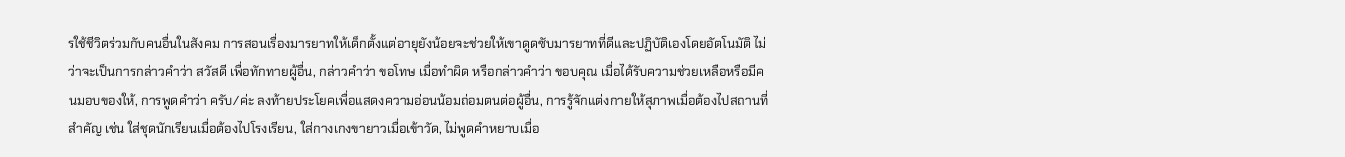รใช้ชีวิตร่วมกับคนอื่นในสังคม การสอนเรื่องมารยาทให้เด็กตั้งแต่อายุยังน้อยจะช่วยให้เขาดูดซับมารยาทที่ดีและปฏิบัติเองโดยอัตโนมัติ ไม่ว่าจะเป็นการกล่าวคำว่า สวัสดี เพื่อทักทายผู้อื่น, กล่าวคำว่า ขอโทษ เมื่อทำผิด หรือกล่าวคำว่า ขอบคุณ เมื่อได้รับความช่วยเหลือหรือมีคนมอบของให้, การพูดคำว่า ครับ/ค่ะ ลงท้ายประโยคเพื่อแสดงความอ่อนน้อมถ่อมตนต่อผู้อื่น, การรู้จักแต่งกายให้สุภาพเมื่อต้องไปสถานที่สำคัญ เช่น ใส่ชุดนักเรียนเมื่อต้องไปโรงเรียน, ใส่กางเกงขายาวเมื่อเข้าวัด, ไม่พูดคำหยาบเมื่อ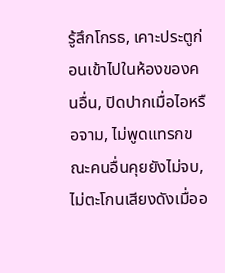รู้สึกโกรธ, เคาะประตูก่อนเข้าไปในห้องของคนอื่น, ปิดปากเมื่อไอหรือจาม, ไม่พูดแทรกขณะคนอื่นคุยยังไม่จบ, ไม่ตะโกนเสียงดังเมื่ออ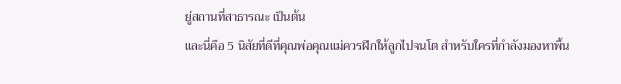ยู่สถานที่สาธารณะ เป็นต้น
และนี่คือ 5 นิสัยที่ดีที่คุณพ่อคุณแม่ควรฝึกให้ลูกไปจนโต สำหรับใครที่กำลังมองหาพื้น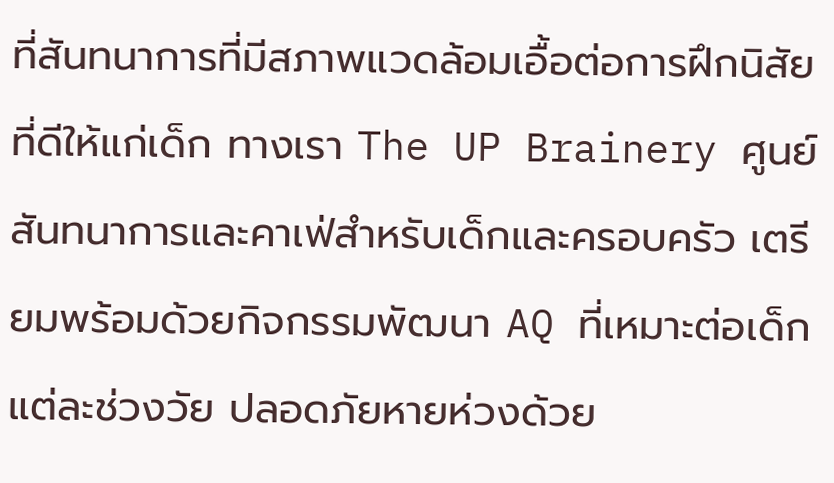ที่สันทนาการที่มีสภาพแวดล้อมเอื้อต่อการฝึกนิสัยที่ดีให้แก่เด็ก ทางเรา The UP Brainery ศูนย์สันทนาการและคาเฟ่สำหรับเด็กและครอบครัว เตรียมพร้อมด้วยกิจกรรมพัฒนา AQ ที่เหมาะต่อเด็กแต่ละช่วงวัย ปลอดภัยหายห่วงด้วย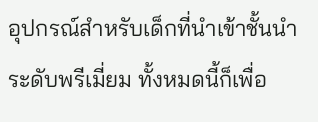อุปกรณ์สำหรับเด็กที่นำเข้าชั้นนำระดับพรีเมี่ยม ทั้งหมดนี้ก็เพื่อ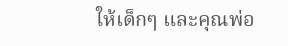ให้เด็กๆ และคุณพ่อ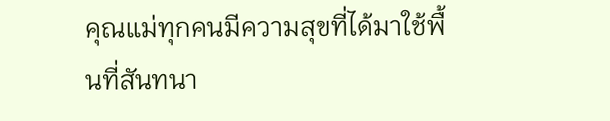คุณแม่ทุกคนมีความสุขที่ได้มาใช้พื้นที่สันทนา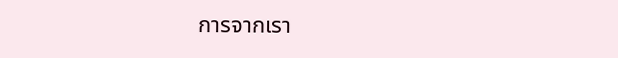การจากเรา